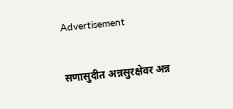Advertisement

सणासुदीत अन्नसुरक्षेवर अन्न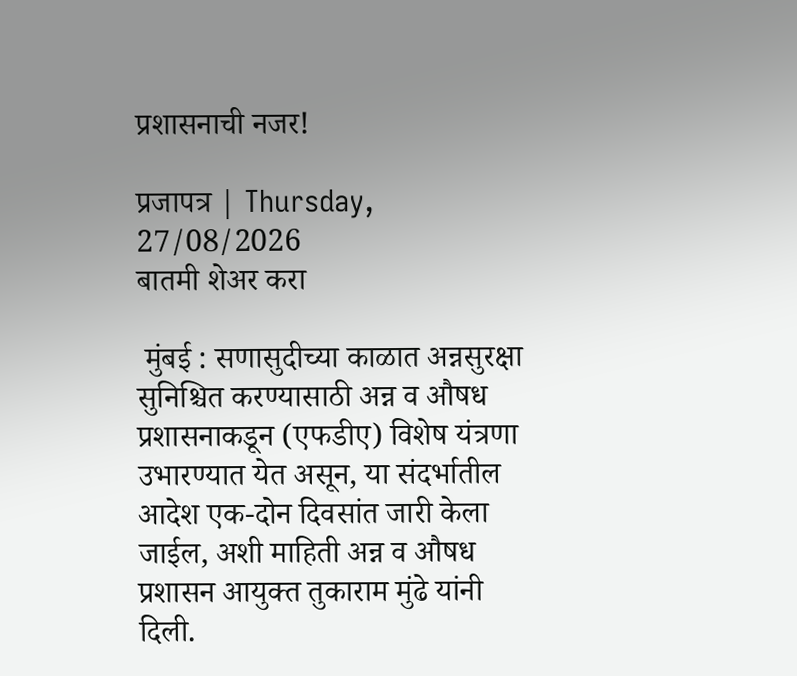प्रशासनाची नजर!

प्रजापत्र | Thursday, 27/08/2026
बातमी शेअर करा

 मुंबई : सणासुदीच्या काळात अन्नसुरक्षा सुनिश्चित करण्यासाठी अन्न व औषध प्रशासनाकडून (एफडीए) विशेष यंत्रणा उभारण्यात येत असून, या संदर्भातील आदेश एक-दोन दिवसांत जारी केला जाईल, अशी माहिती अन्न व औषध प्रशासन आयुक्त तुकाराम मुंढे यांनी दिली.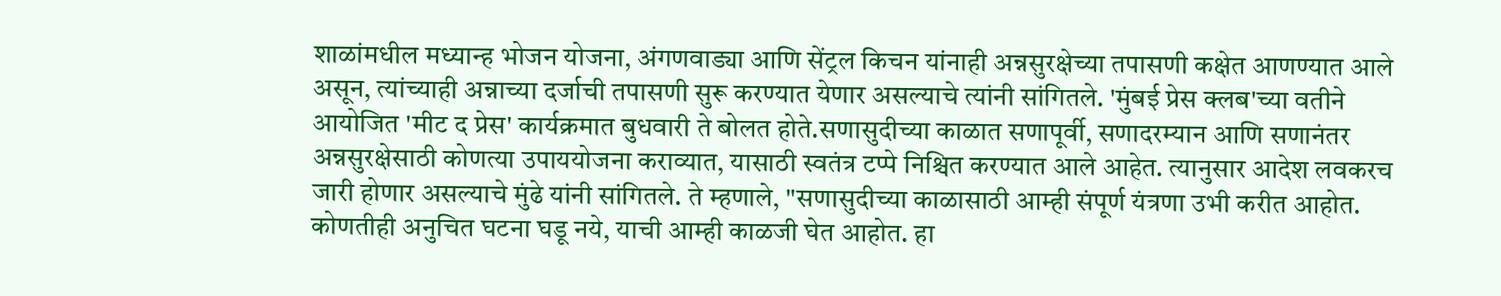शाळांमधील मध्यान्ह भोजन योजना, अंगणवाड्या आणि सेंट्रल किचन यांनाही अन्नसुरक्षेच्या तपासणी कक्षेत आणण्यात आले असून, त्यांच्याही अन्नाच्या दर्जाची तपासणी सुरू करण्यात येणार असल्याचे त्यांनी सांगितले. 'मुंबई प्रेस क्लब'च्या वतीने आयोजित 'मीट द प्रेस' कार्यक्रमात बुधवारी ते बोलत होते.सणासुदीच्या काळात सणापूर्वी, सणादरम्यान आणि सणानंतर अन्नसुरक्षेसाठी कोणत्या उपाययोजना कराव्यात, यासाठी स्वतंत्र टप्पे निश्चित करण्यात आले आहेत. त्यानुसार आदेश लवकरच जारी होणार असल्याचे मुंढे यांनी सांगितले. ते म्हणाले, "सणासुदीच्या काळासाठी आम्ही संपूर्ण यंत्रणा उभी करीत आहोत. कोणतीही अनुचित घटना घडू नये, याची आम्ही काळजी घेत आहोत. हा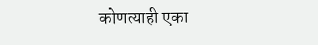कोणत्याही एका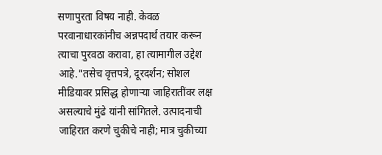सणापुरता विषय नाही. केवळ परवानाधारकांनीच अन्नपदार्थ तयार करून त्याचा पुरवठा करावा, हा त्यामागील उद्देश आहे."तसेच वृत्तपत्रे, दूरदर्शन; सोशल मीडियावर प्रसिद्ध होणाऱ्या जाहिरातींवर लक्ष असल्याचे मुंढे यांनी सांगितले. उत्पादनाची जाहिरात करणे चुकीचे नाही; मात्र चुकीच्या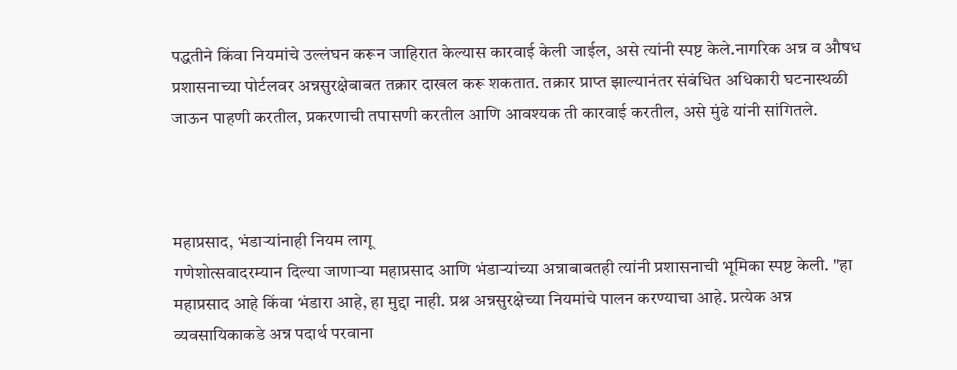पद्धतीने किंवा नियमांचे उल्लंघन करून जाहिरात केल्यास कारवाई केली जाईल, असे त्यांनी स्पष्ट केले.नागरिक अन्न व औषध प्रशासनाच्या पोर्टलवर अन्नसुरक्षेबाबत तक्रार दाखल करू शकतात. तक्रार प्राप्त झाल्यानंतर संबंधित अधिकारी घटनास्थळी जाऊन पाहणी करतील, प्रकरणाची तपासणी करतील आणि आवश्यक ती कारवाई करतील, असे मुंढे यांनी सांगितले.



महाप्रसाद, भंडाऱ्यांनाही नियम लागू
गणेशोत्सवादरम्यान दिल्या जाणाऱ्या महाप्रसाद आणि भंडाऱ्यांच्या अन्नाबाबतही त्यांनी प्रशासनाची भूमिका स्पष्ट केली. "हा महाप्रसाद आहे किंवा भंडारा आहे, हा मुद्दा नाही. प्रश्न अन्नसुरक्षेच्या नियमांचे पालन करण्याचा आहे. प्रत्येक अन्न व्यवसायिकाकडे अन्न पदार्थ परवाना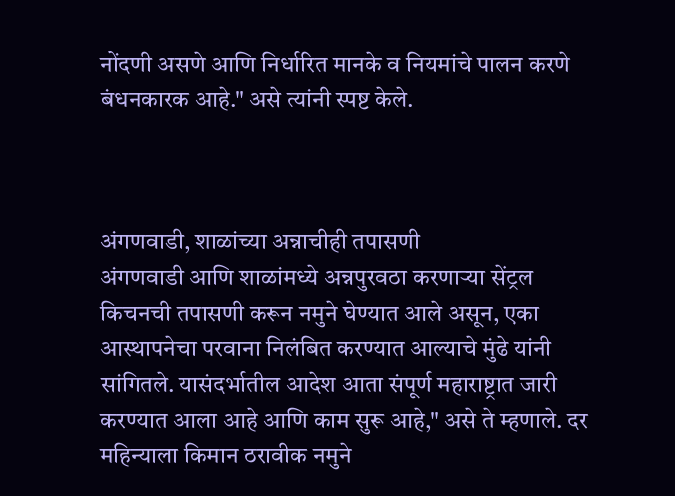नोंदणी असणे आणि निर्धारित मानके व नियमांचे पालन करणे बंधनकारक आहे." असे त्यांनी स्पष्ट केले.



अंगणवाडी, शाळांच्या अन्नाचीही तपासणी
अंगणवाडी आणि शाळांमध्ये अन्नपुरवठा करणाऱ्या सेंट्रल किचनची तपासणी करून नमुने घेण्यात आले असून, एका आस्थापनेचा परवाना निलंबित करण्यात आल्याचे मुंढे यांनी सांगितले. यासंदर्भातील आदेश आता संपूर्ण महाराष्ट्रात जारी करण्यात आला आहे आणि काम सुरू आहे," असे ते म्हणाले. दर महिन्याला किमान ठरावीक नमुने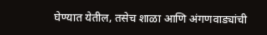घेण्यात येतील, तसेच शाळा आणि अंगणवाड्यांची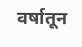वर्षातून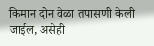किमान दोन वेळा तपासणी केली जाईल, असेही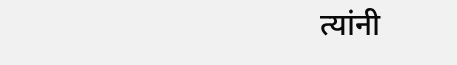त्यांनी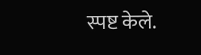स्पष्ट केले.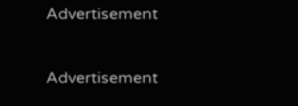Advertisement

Advertisement